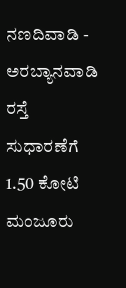ನಣದಿವಾಡಿ - ಅರಬ್ಯಾನವಾಡಿ ರಸ್ತೆ ಸುಧಾರಣೆಗೆ 1.50 ಕೋಟಿ ಮಂಜೂರು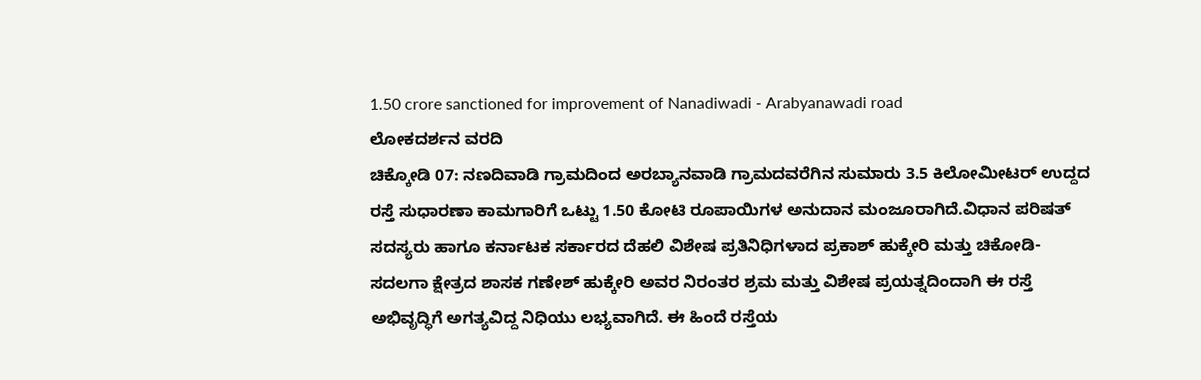1.50 crore sanctioned for improvement of Nanadiwadi - Arabyanawadi road
ಲೋಕದರ್ಶನ ವರದಿ
ಚಿಕ್ಕೋಡಿ 07: ನಣದಿವಾಡಿ ಗ್ರಾಮದಿಂದ ಅರಬ್ಯಾನವಾಡಿ ಗ್ರಾಮದವರೆಗಿನ ಸುಮಾರು 3.5 ಕಿಲೋಮೀಟರ್ ಉದ್ದದ ರಸ್ತೆ ಸುಧಾರಣಾ ಕಾಮಗಾರಿಗೆ ಒಟ್ಟು 1.50 ಕೋಟಿ ರೂಪಾಯಿಗಳ ಅನುದಾನ ಮಂಜೂರಾಗಿದೆ.ವಿಧಾನ ಪರಿಷತ್ ಸದಸ್ಯರು ಹಾಗೂ ಕರ್ನಾಟಕ ಸರ್ಕಾರದ ದೆಹಲಿ ವಿಶೇಷ ಪ್ರತಿನಿಧಿಗಳಾದ ಪ್ರಕಾಶ್ ಹುಕ್ಕೇರಿ ಮತ್ತು ಚಿಕೋಡಿ-ಸದಲಗಾ ಕ್ಷೇತ್ರದ ಶಾಸಕ ಗಣೇಶ್ ಹುಕ್ಕೇರಿ ಅವರ ನಿರಂತರ ಶ್ರಮ ಮತ್ತು ವಿಶೇಷ ಪ್ರಯತ್ನದಿಂದಾಗಿ ಈ ರಸ್ತೆ ಅಭಿವೃದ್ಧಿಗೆ ಅಗತ್ಯವಿದ್ದ ನಿಧಿಯು ಲಭ್ಯವಾಗಿದೆ. ಈ ಹಿಂದೆ ರಸ್ತೆಯ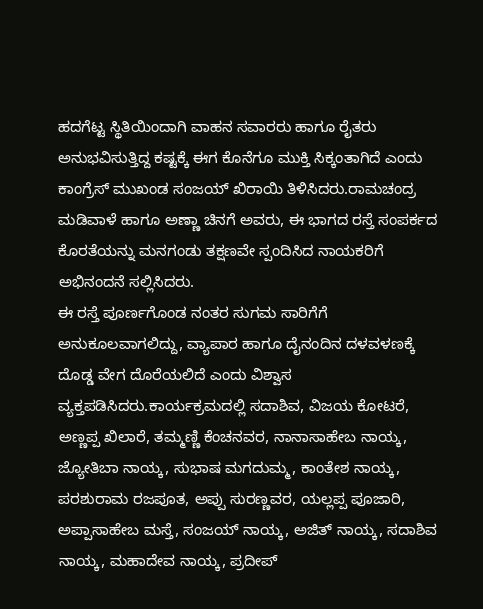ಹದಗೆಟ್ಟ ಸ್ಥಿತಿಯಿಂದಾಗಿ ವಾಹನ ಸವಾರರು ಹಾಗೂ ರೈತರು ಅನುಭವಿಸುತ್ತಿದ್ದ ಕಷ್ಟಕ್ಕೆ ಈಗ ಕೊನೆಗೂ ಮುಕ್ತಿ ಸಿಕ್ಕಂತಾಗಿದೆ ಎಂದು ಕಾಂಗ್ರೆಸ್ ಮುಖಂಡ ಸಂಜಯ್ ಖಿರಾಯಿ ತಿಳಿಸಿದರು.ರಾಮಚಂದ್ರ ಮಡಿವಾಳೆ ಹಾಗೂ ಅಣ್ಣಾ ಚಿನಗೆ ಅವರು, ಈ ಭಾಗದ ರಸ್ತೆ ಸಂಪರ್ಕದ ಕೊರತೆಯನ್ನು ಮನಗಂಡು ತಕ್ಷಣವೇ ಸ್ಪಂದಿಸಿದ ನಾಯಕರಿಗೆ ಅಭಿನಂದನೆ ಸಲ್ಲಿಸಿದರು.
ಈ ರಸ್ತೆ ಪೂರ್ಣಗೊಂಡ ನಂತರ ಸುಗಮ ಸಾರಿಗೆಗೆ ಅನುಕೂಲವಾಗಲಿದ್ದು, ವ್ಯಾಪಾರ ಹಾಗೂ ದೈನಂದಿನ ದಳವಳಣಕ್ಕೆ ದೊಡ್ಡ ವೇಗ ದೊರೆಯಲಿದೆ ಎಂದು ವಿಶ್ವಾಸ ವ್ಯಕ್ತಪಡಿಸಿದರು.ಕಾರ್ಯಕ್ರಮದಲ್ಲಿ ಸದಾಶಿವ, ವಿಜಯ ಕೋಟರೆ, ಅಣ್ಣಪ್ಪ ಖಿಲಾರೆ, ತಮ್ಮಣ್ಣಿ ಕೆಂಚನವರ, ನಾನಾಸಾಹೇಬ ನಾಯ್ಕ, ಜ್ಯೋತಿಬಾ ನಾಯ್ಕ, ಸುಭಾಷ ಮಗದುಮ್ಮ, ಕಾಂತೇಶ ನಾಯ್ಕ, ಪರಶುರಾಮ ರಜಪೂತ, ಅಪ್ಪು ಸುರಣ್ಣವರ, ಯಲ್ಲಪ್ಪ ಪೂಜಾರಿ, ಅಪ್ಪಾಸಾಹೇಬ ಮಸ್ತೆ, ಸಂಜಯ್ ನಾಯ್ಕ, ಅಜಿತ್ ನಾಯ್ಕ, ಸದಾಶಿವ ನಾಯ್ಕ, ಮಹಾದೇವ ನಾಯ್ಕ, ಪ್ರದೀಪ್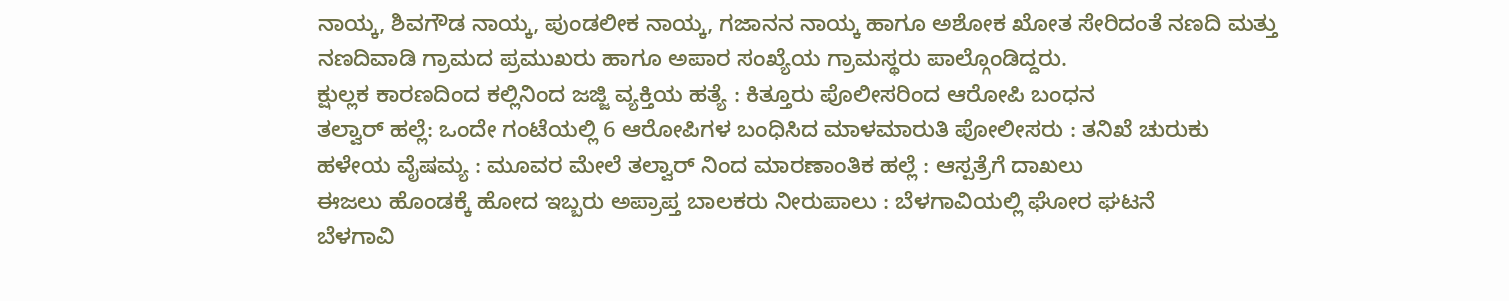ನಾಯ್ಕ, ಶಿವಗೌಡ ನಾಯ್ಕ, ಪುಂಡಲೀಕ ನಾಯ್ಕ, ಗಜಾನನ ನಾಯ್ಕ ಹಾಗೂ ಅಶೋಕ ಖೋತ ಸೇರಿದಂತೆ ನಣದಿ ಮತ್ತು ನಣದಿವಾಡಿ ಗ್ರಾಮದ ಪ್ರಮುಖರು ಹಾಗೂ ಅಪಾರ ಸಂಖ್ಯೆಯ ಗ್ರಾಮಸ್ಥರು ಪಾಲ್ಗೊಂಡಿದ್ದರು.
ಕ್ಷುಲ್ಲಕ ಕಾರಣದಿಂದ ಕಲ್ಲಿನಿಂದ ಜಜ್ಜಿ ವ್ಯಕ್ತಿಯ ಹತ್ಯೆ : ಕಿತ್ತೂರು ಪೊಲೀಸರಿಂದ ಆರೋಪಿ ಬಂಧನ
ತಲ್ವಾರ್ ಹಲ್ಲೆ: ಒಂದೇ ಗಂಟೆಯಲ್ಲಿ 6 ಆರೋಪಿಗಳ ಬಂಧಿಸಿದ ಮಾಳಮಾರುತಿ ಪೋಲೀಸರು : ತನಿಖೆ ಚುರುಕು
ಹಳೇಯ ವೈಷಮ್ಯ : ಮೂವರ ಮೇಲೆ ತಲ್ವಾರ್ ನಿಂದ ಮಾರಣಾಂತಿಕ ಹಲ್ಲೆ : ಆಸ್ಪತ್ರೆಗೆ ದಾಖಲು
ಈಜಲು ಹೊಂಡಕ್ಕೆ ಹೋದ ಇಬ್ಬರು ಅಪ್ರಾಪ್ತ ಬಾಲಕರು ನೀರುಪಾಲು : ಬೆಳಗಾವಿಯಲ್ಲಿ ಘೋರ ಘಟನೆ
ಬೆಳಗಾವಿ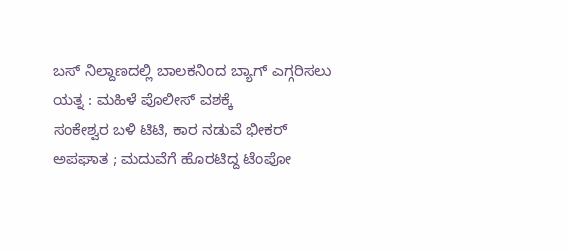ಬಸ್ ನಿಲ್ದಾಣದಲ್ಲಿ ಬಾಲಕನಿಂದ ಬ್ಯಾಗ್ ಎಗ್ಗರಿಸಲು ಯತ್ನ : ಮಹಿಳೆ ಪೊಲೀಸ್ ವಶಕ್ಕೆ
ಸಂಕೇಶ್ವರ ಬಳಿ ಟಿಟಿ, ಕಾರ ನಡುವೆ ಭೀಕರ್ ಅಪಘಾತ ; ಮದುವೆಗೆ ಹೊರಟಿದ್ದ ಟೆಂಪೋ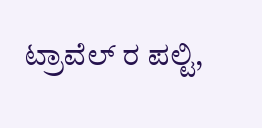ಟ್ರಾವೆಲ್ ರ ಪಲ್ಟಿ,